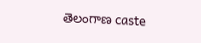తెలంగాణ caste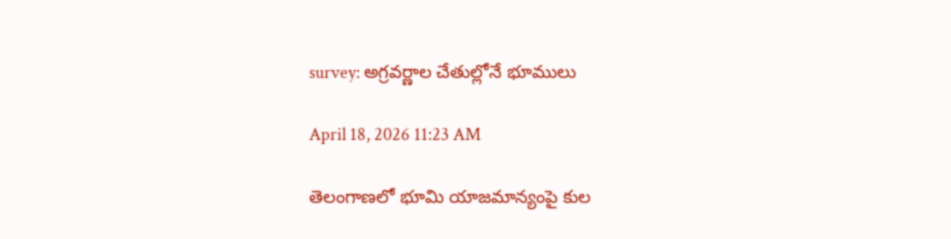survey: అగ్రవర్ణాల చేతుల్లోనే భూములు

April 18, 2026 11:23 AM

తెలంగాణలో భూమి యాజమాన్యంపై కుల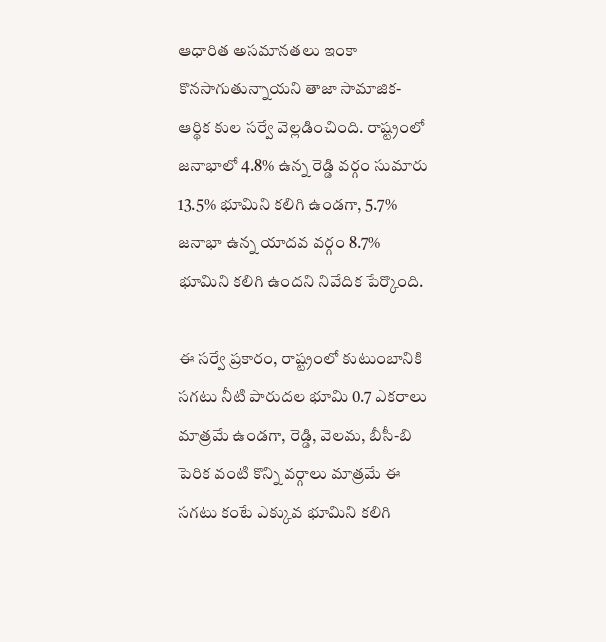ఆధారిత అసమానతలు ఇంకా కొనసాగుతున్నాయని తాజా సామాజిక-ఆర్థిక కుల సర్వే వెల్లడించింది. రాష్ట్రంలో జనాభాలో 4.8% ఉన్న రెడ్డి వర్గం సుమారు 13.5% భూమిని కలిగి ఉండగా, 5.7% జనాభా ఉన్న యాదవ వర్గం 8.7% భూమిని కలిగి ఉందని నివేదిక పేర్కొంది.

ఈ సర్వే ప్రకారం, రాష్ట్రంలో కుటుంబానికి సగటు నీటి పారుదల భూమి 0.7 ఎకరాలు మాత్రమే ఉండగా, రెడ్డి, వెలమ, బీసీ-బి పెరిక వంటి కొన్ని వర్గాలు మాత్రమే ఈ సగటు కంటే ఎక్కువ భూమిని కలిగి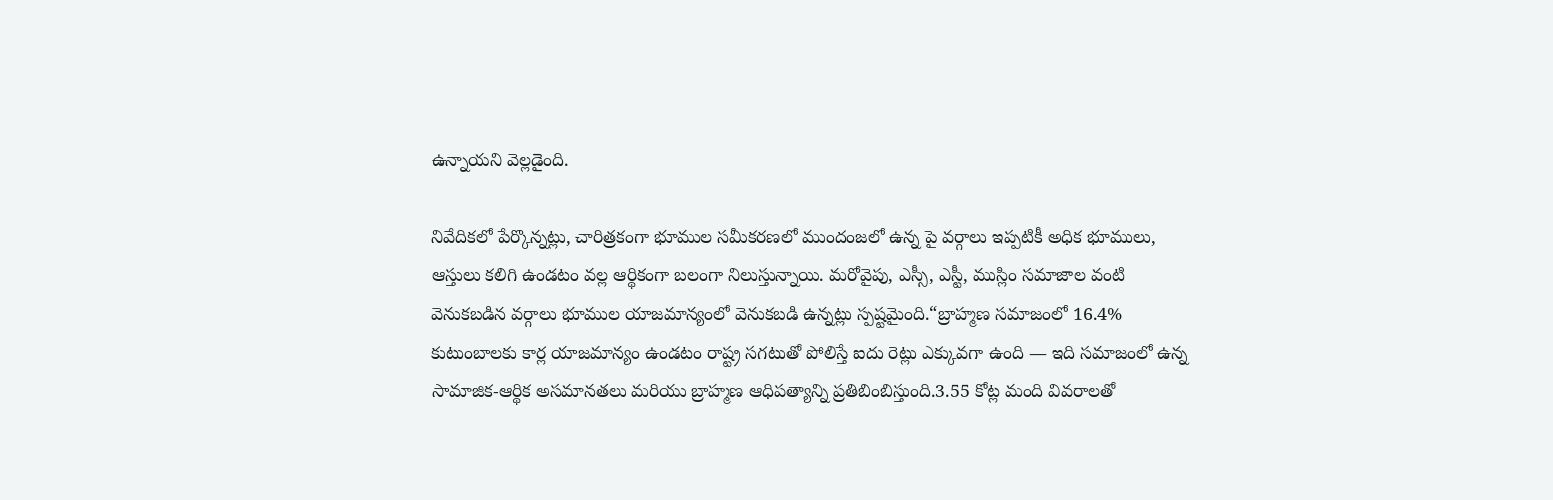ఉన్నాయని వెల్లడైంది.

నివేదికలో పేర్కొన్నట్లు, చారిత్రకంగా భూముల సమీకరణలో ముందంజలో ఉన్న పై వర్గాలు ఇప్పటికీ అధిక భూములు, ఆస్తులు కలిగి ఉండటం వల్ల ఆర్థికంగా బలంగా నిలుస్తున్నాయి. మరోవైపు, ఎస్సీ, ఎస్టీ, ముస్లిం సమాజాల వంటి వెనుకబడిన వర్గాలు భూముల యాజమాన్యంలో వెనుకబడి ఉన్నట్లు స్పష్టమైంది.“బ్రాహ్మణ సమాజంలో 16.4% కుటుంబాలకు కార్ల యాజమాన్యం ఉండటం రాష్ట్ర సగటుతో పోలిస్తే ఐదు రెట్లు ఎక్కువగా ఉంది — ఇది సమాజంలో ఉన్న సామాజిక-ఆర్థిక అసమానతలు మరియు బ్రాహ్మణ ఆధిపత్యాన్ని ప్రతిబింబిస్తుంది.3.55 కోట్ల మంది వివరాలతో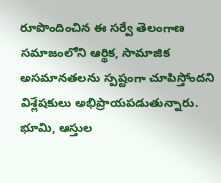రూపొందించిన ఈ సర్వే తెలంగాణ సమాజంలోని ఆర్థిక, సామాజిక అసమానతలను స్పష్టంగా చూపిస్తోందని విశ్లేషకులు అభిప్రాయపడుతున్నారు. భూమి, ఆస్తుల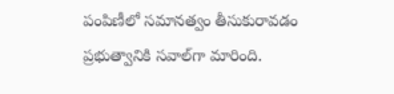పంపిణీలో సమానత్వం తీసుకురావడం ప్రభుత్వానికి సవాల్‌గా మారింది.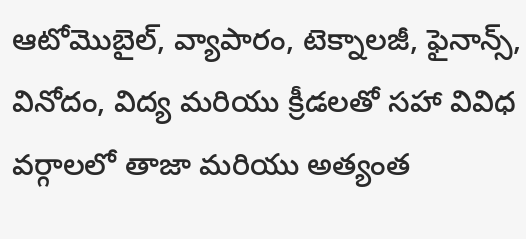ఆటోమొబైల్, వ్యాపారం, టెక్నాలజీ, ఫైనాన్స్, వినోదం, విద్య మరియు క్రీడలతో సహా వివిధ వర్గాలలో తాజా మరియు అత్యంత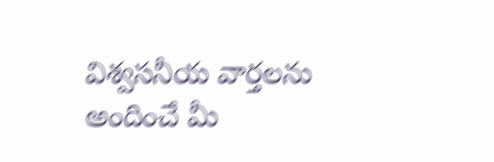విశ్వసనీయ వార్తలను అందించే మీ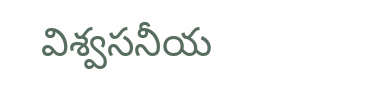విశ్వసనీయ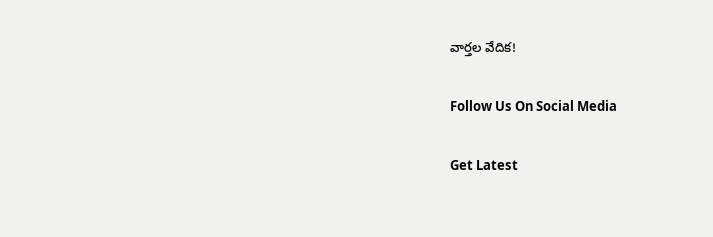వార్తల వేదిక!

Follow Us On Social Media

Get Latest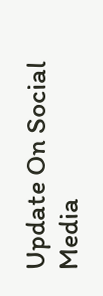Update On Social Media